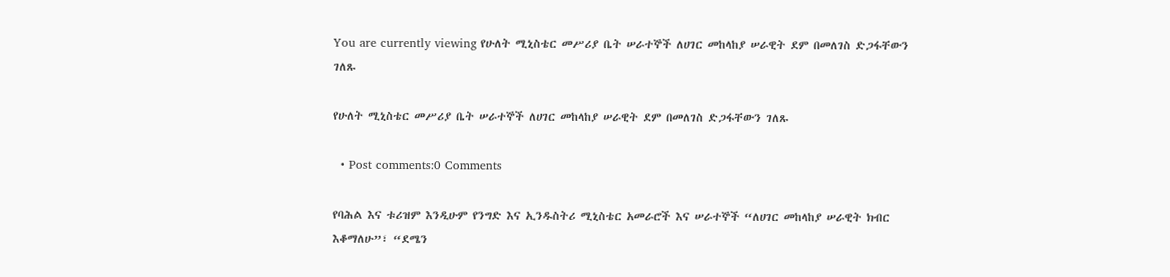You are currently viewing የሁለት ሚኒስቴር መሥሪያ ቤት ሠራተኞች ለሀገር መከላከያ ሠራዊት ደም በመለገስ ድጋፋቸውን ገለጹ

የሁለት ሚኒስቴር መሥሪያ ቤት ሠራተኞች ለሀገር መከላከያ ሠራዊት ደም በመለገስ ድጋፋቸውን ገለጹ

  • Post comments:0 Comments

የባሕል እና ቱሪዝም እንዲሁም የንግድ እና ኢንዱስትሪ ሚኒስቴር አመራሮች እና ሠራተኞች “ለሀገር መከላከያ ሠራዊት ክብር እቆማለሁ”፣ “ደሜን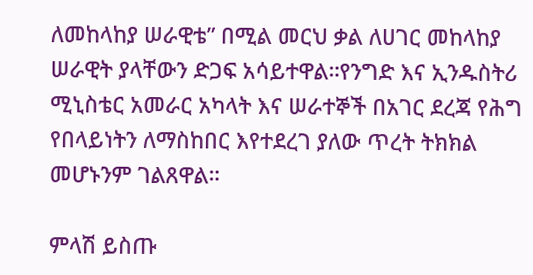ለመከላከያ ሠራዊቴ” በሚል መርህ ቃል ለሀገር መከላከያ ሠራዊት ያላቸውን ድጋፍ አሳይተዋል።የንግድ እና ኢንዱስትሪ ሚኒስቴር አመራር አካላት እና ሠራተኞች በአገር ደረጃ የሕግ የበላይነትን ለማስከበር እየተደረገ ያለው ጥረት ትክክል መሆኑንም ገልጸዋል።

ምላሽ ይስጡ